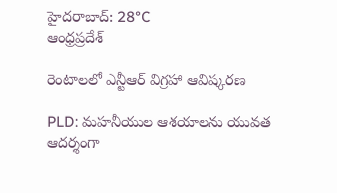హైదరాబాద్: 28°C
ఆంధ్రప్రదేశ్

రెంటాలలో ఎన్టీఆర్ విగ్రహా ఆవిష్కరణ

PLD: మహనీయుల ఆశయాలను యువత ఆదర్శంగా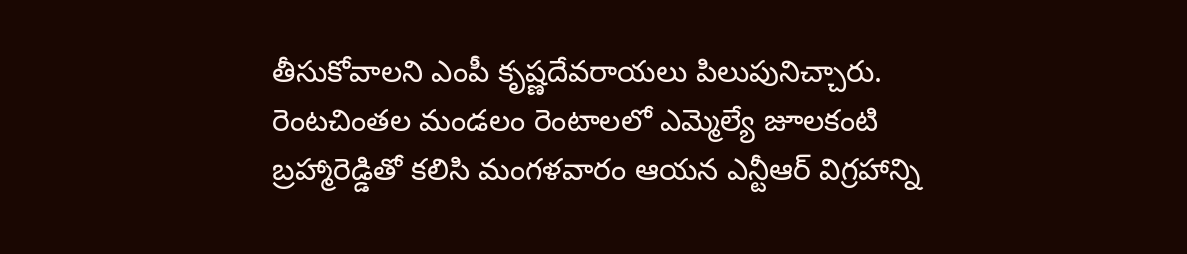తీసుకోవాలని ఎంపీ కృష్ణదేవరాయలు పిలుపునిచ్చారు. రెంటచింతల మండలం రెంటాలలో ఎమ్మెల్యే జూలకంటి బ్రహ్మారెడ్డితో కలిసి మంగళవారం ఆయన ఎన్టీఆర్ విగ్రహాన్ని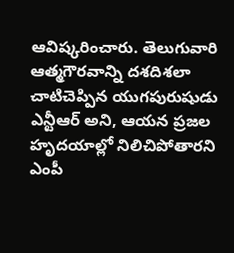ఆవిష్కరించారు. తెలుగువారి ఆత్మగౌరవాన్ని దశదిశలా చాటిచెప్పిన యుగపురుషుడు ఎన్టీఆర్ అని, ఆయన ప్రజల హృదయాల్లో నిలిచిపోతారని ఎంపీ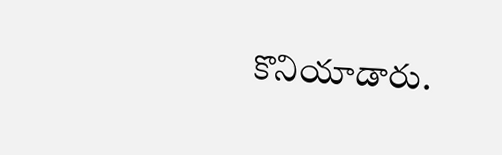కొనియాడారు.